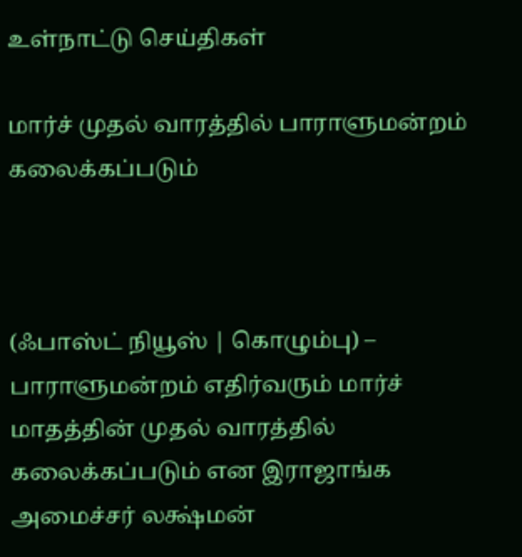உள்நாட்டு செய்திகள்

மார்ச் முதல் வாரத்தில் பாராளுமன்றம் கலைக்கப்படும்



(ஃபாஸ்ட் நியூஸ் | கொழும்பு) – பாராளுமன்றம் எதிர்வரும் மார்ச் மாதத்தின் முதல் வாரத்தில் கலைக்கப்படும் என இராஜாங்க அமைச்சர் லக்ஷ்மன்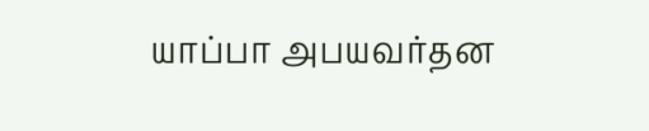யாப்பா அபயவர்தன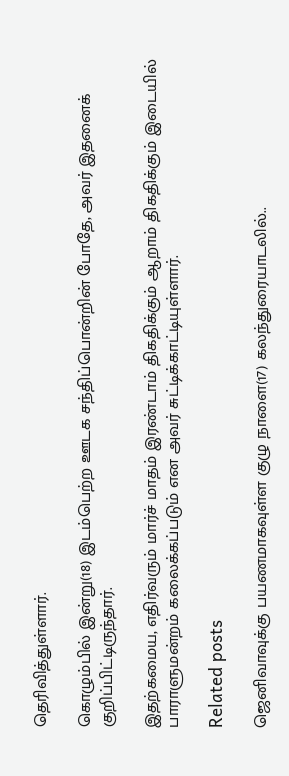தெரிவித்துள்ளார்.

கொழும்பில் இன்று(18) இடம்பெற்ற ஊடக சந்திப்பொன்றின் போதே, அவர் இதனைக் குறிப்பிட்டிருந்தார்.

இதற்கமைய, எதிர்வரும் மார்ச் மாதம் இரண்டாம் திகதிக்கும் ஆறாம் திகதிக்கும் இடையில் பாராளுமன்றம் கலைக்கப்படும் என அவர் சுட்டிக்காட்டியுள்ளார்.

Related posts

ஜெனிவாவுக்கு பயணமாகவுள்ள குழு நாளை(17) கலந்துரையாடலில்..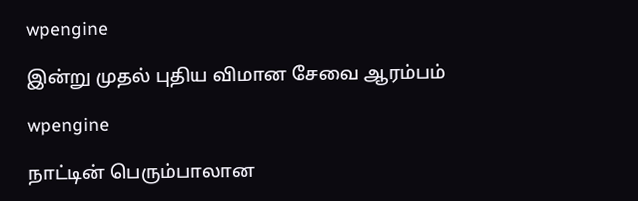wpengine

இன்று முதல் புதிய விமான சேவை ஆரம்பம்

wpengine

நாட்டின் பெரும்பாலான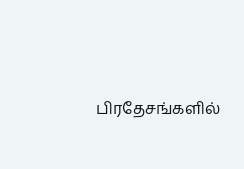பிரதேசங்களில்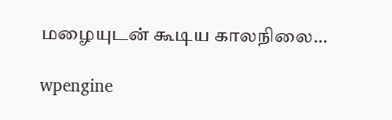மழையுடன் கூடிய காலநிலை…

wpengine